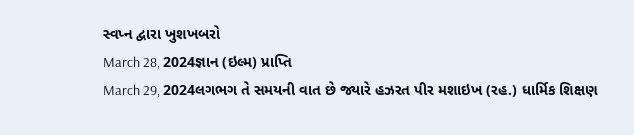સ્વપ્ન દ્વારા ખુશખબરો
March 28, 2024જ્ઞાન (ઇલ્મ) પ્રાપ્તિ
March 29, 2024લગભગ તે સમયની વાત છે જ્યારે હઝરત પીર મશાઇખ (રહ.) ધાર્મિક શિક્ષણ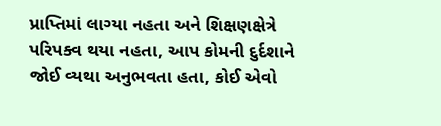પ્રાપ્તિમાં લાગ્યા નહતા અને શિક્ષણક્ષેત્રે પરિપક્વ થયા નહતા, આપ કોમની દુર્દશાને જોઈ વ્યથા અનુભવતા હતા, કોઈ એવો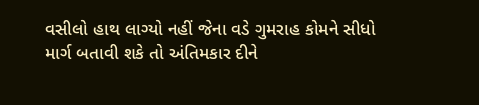વસીલો હાથ લાગ્યો નહીં જેના વડે ગુમરાહ કોમને સીધો માર્ગ બતાવી શકે તો અંતિમકાર દીને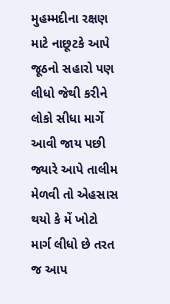મુહમ્મદીના રક્ષણ માટે નાછૂટકે આપે જૂઠનો સહારો પણ લીધો જેથી કરીને લોકો સીધા માર્ગે આવી જાય પછી જ્યારે આપે તાલીમ મેળવી તો એહસાસ થયો કે મેં ખોટો માર્ગ લીધો છે તરત જ આપ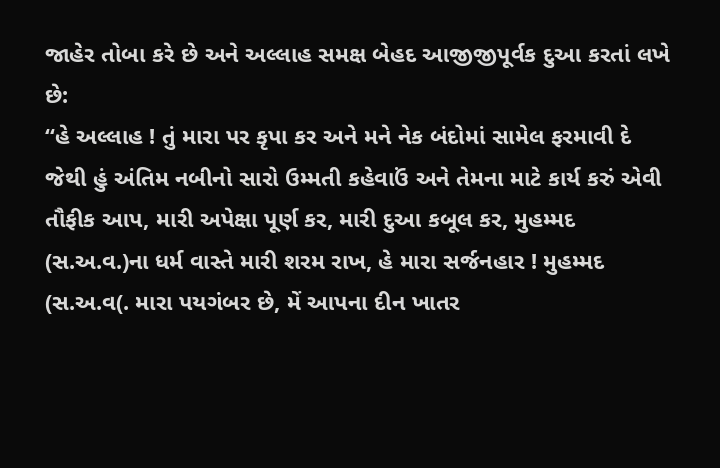જાહેર તોબા કરે છે અને અલ્લાહ સમક્ષ બેહદ આજીજીપૂર્વક દુઆ કરતાં લખે છે:
“હે અલ્લાહ ! તું મારા પર કૃપા કર અને મને નેક બંદોમાં સામેલ ફરમાવી દે જેથી હું અંતિમ નબીનો સારો ઉમ્મતી કહેવાઉં અને તેમના માટે કાર્ય કરું એવી તૌફીક આપ, મારી અપેક્ષા પૂર્ણ કર, મારી દુઆ કબૂલ કર, મુહમ્મદ (સ.અ.વ.)ના ધર્મ વાસ્તે મારી શરમ રાખ, હે મારા સર્જનહાર ! મુહમ્મદ (સ.અ.વ(. મારા પયગંબર છે, મેં આપના દીન ખાતર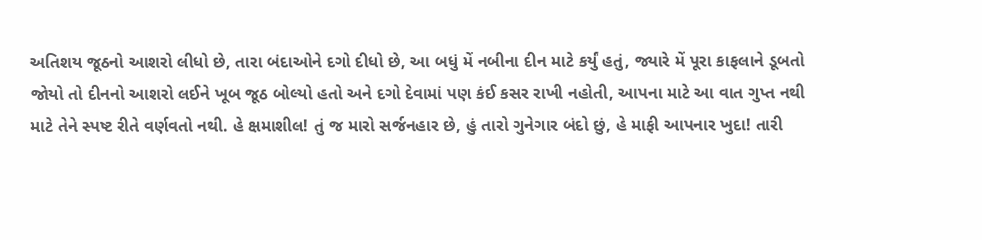અતિશય જૂઠનો આશરો લીધો છે, તારા બંદાઓને દગો દીધો છે, આ બધું મેં નબીના દીન માટે કર્યું હતું, જ્યારે મેં પૂરા કાફલાને ડૂબતો જોયો તો દીનનો આશરો લઈને ખૂબ જૂઠ બોલ્યો હતો અને દગો દેવામાં પણ કંઈ કસર રાખી નહોતી, આપના માટે આ વાત ગુપ્ત નથી માટે તેને સ્પષ્ટ રીતે વર્ણવતો નથી. હે ક્ષમાશીલ! તું જ મારો સર્જનહાર છે, હું તારો ગુનેગાર બંદો છું, હે માફી આપનાર ખુદા! તારી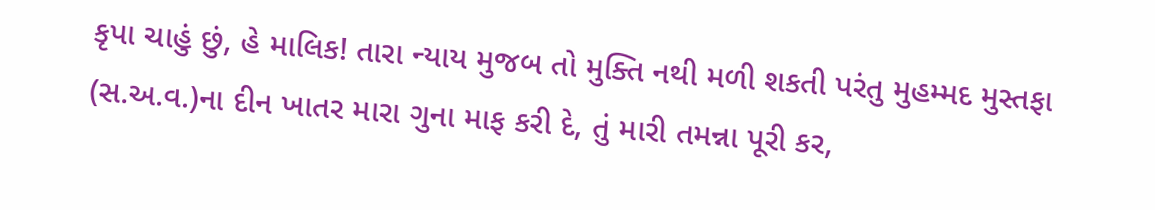કૃપા ચાહું છું, હે માલિક! તારા ન્યાય મુજબ તો મુક્તિ નથી મળી શકતી પરંતુ મુહમ્મદ મુસ્તફા (સ.અ.વ.)ના દીન ખાતર મારા ગુના માફ કરી દે, તું મારી તમન્ના પૂરી કર,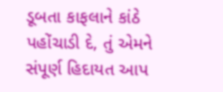ડૂબતા કાફલાને કાંઠે પહોંચાડી દે, તું એમને સંપૂર્ણ હિદાયત આપ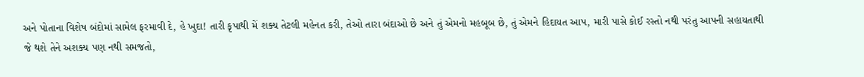અને પોતાના વિશેષ બંદોમાં સામેલ ફરમાવી દે, હે ખુદા! તારી કૃપાથી મેં શક્ય તેટલી મહેનત કરી, તેઓ તારા બંદાઓ છે અને તું એમનો મહબૂબ છે, તું એમને હિદાયત આપ, મારી પાસે કોઈ રસ્તો નથી પરંતુ આપની સહાયતાથી જે થશે તેને અશક્ય પણ નથી સમજતો,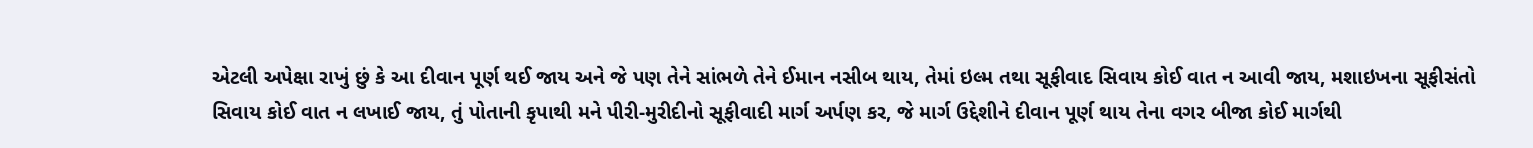એટલી અપેક્ષા રાખું છું કે આ દીવાન પૂર્ણ થઈ જાય અને જે પણ તેને સાંભળે તેને ઈમાન નસીબ થાય, તેમાં ઇલ્મ તથા સૂફીવાદ સિવાય કોઈ વાત ન આવી જાય, મશાઇખના સૂફીસંતો સિવાય કોઈ વાત ન લખાઈ જાય, તું પોતાની કૃપાથી મને પીરી-મુરીદીનો સૂફીવાદી માર્ગ અર્પણ કર, જે માર્ગ ઉદ્દેશીને દીવાન પૂર્ણ થાય તેના વગર બીજા કોઈ માર્ગથી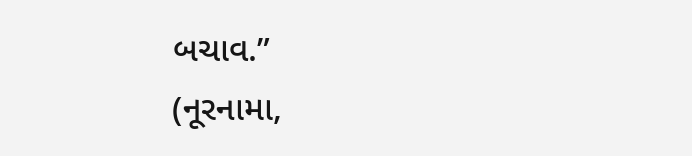બચાવ.”
(નૂરનામા,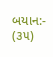બયાન:- (૩૫)